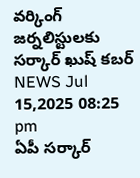వర్కింగ్ జర్నలిస్టులకు సర్కార్ ఖుష్ కబర్
NEWS Jul 15,2025 08:25 pm
ఏపీ సర్కార్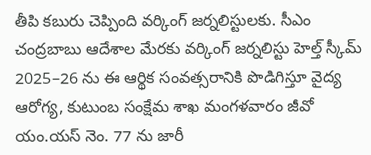తీపి కబురు చెప్పింది వర్కింగ్ జర్నలిస్టులకు. సీఎం చంద్రబాబు ఆదేశాల మేరకు వర్కింగ్ జర్నలిస్టు హెల్త్ స్కీమ్ 2025–26 ను ఈ ఆర్థిక సంవత్సరానికి పొడిగిస్తూ వైద్య ఆరోగ్య, కుటుంబ సంక్షేమ శాఖ మంగళవారం జీవో యం.యస్ నెం. 77 ను జారీ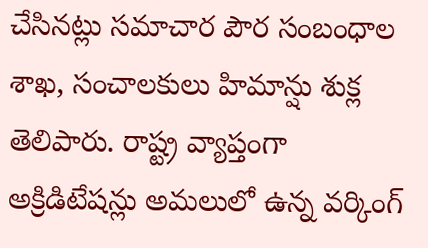చేసినట్లు సమాచార పౌర సంబంధాల శాఖ, సంచాలకులు హిమాన్షు శుక్ల తెలిపారు. రాష్ట్ర వ్యాప్తంగా అక్రిడిటేషన్లు అమలులో ఉన్న వర్కింగ్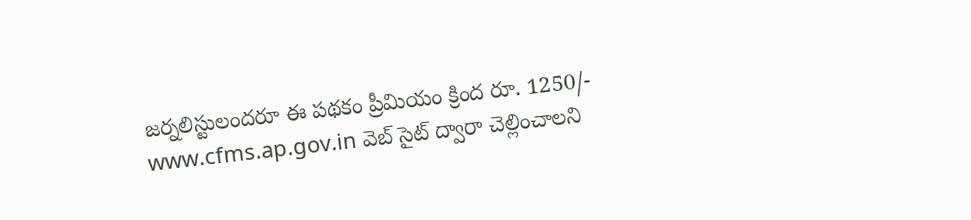జర్నలిస్టులందరూ ఈ పథకం ప్రీమియం క్రింద రూ. 1250/- www.cfms.ap.gov.in వెబ్ సైట్ ద్వారా చెల్లించాలని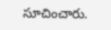సూచించారు.